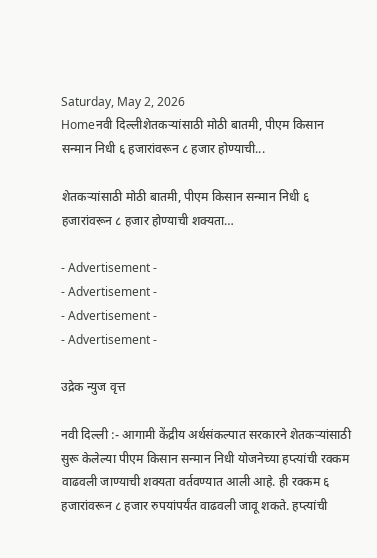Saturday, May 2, 2026
Homeनवी दिल्लीशेतकऱ्यांसाठी मोठी बातमी, पीएम किसान सन्मान निधी ६ हजारांवरून ८ हजार होण्याची...

शेतकऱ्यांसाठी मोठी बातमी, पीएम किसान सन्मान निधी ६ हजारांवरून ८ हजार होण्याची शक्यता…

- Advertisement -
- Advertisement -
- Advertisement -
- Advertisement -

उद्रेक न्युज वृत्त

नवी दिल्ली :- आगामी केंद्रीय अर्थसंकल्पात सरकारने शेतकऱ्यांसाठी सुरू केलेल्या पीएम किसान सन्मान निधी योजनेच्या हप्त्यांची रक्कम वाढवली जाण्याची शक्यता वर्तवण्यात आली आहे. ही रक्कम ६ हजारांवरून ८ हजार रुपयांपर्यंत वाढवली जावू शकते. हप्त्यांची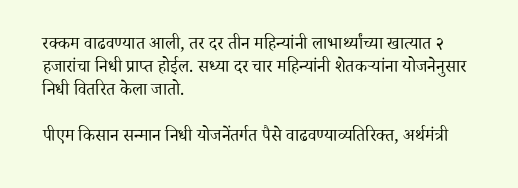रक्कम वाढवण्यात आली, तर दर तीन महिन्यांनी लाभार्थ्यांच्या खात्यात २ हजारांचा निधी प्राप्त होईल. सध्या दर चार महिन्यांनी शेतकऱ्यांना योजनेनुसार निधी वितरित केला जातो.

पीएम किसान सन्मान निधी योजनेंतर्गत पैसे वाढवण्याव्यतिरिक्त, अर्थमंत्री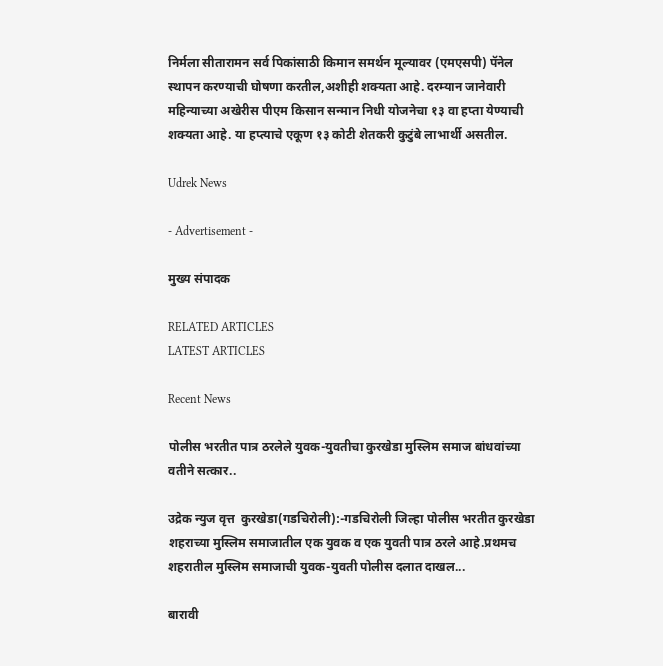निर्मला सीतारामन सर्व पिकांसाठी किमान समर्थन मूल्यावर (एमएसपी) पॅनेल स्थापन करण्याची घोषणा करतील,अशीही शक्यता आहे. दरम्यान जानेवारी महिन्याच्या अखेरीस पीएम किसान सन्मान निधी योजनेचा १३ वा हप्ता येण्याची शक्यता आहे. या हप्त्याचे एकूण १३ कोटी शेतकरी कुटुंबे लाभार्थी असतील.

Udrek News

- Advertisement -

मुख्य संपादक

RELATED ARTICLES
LATEST ARTICLES

Recent News

पोलीस भरतीत पात्र ठरलेले युवक-युवतीचा कुरखेडा मुस्लिम समाज बांधवांच्या वतीने सत्कार..

उद्रेक न्युज वृत्त  कुरखेडा(गडचिरोली):-गडचिरोली जिल्हा पोलीस भरतीत कुरखेडा शहराच्या मुस्लिम समाजातील एक युवक व एक युवती पात्र ठरले आहे.प्रथमच शहरातील मुस्लिम समाजाची युवक-युवती पोलीस दलात दाखल...

बारावी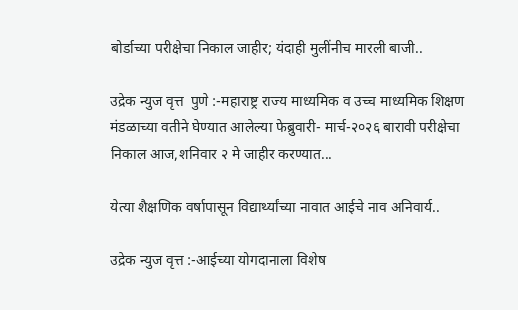बोर्डाच्या परीक्षेचा निकाल जाहीर; यंदाही मुलींनीच मारली बाजी..

उद्रेक न्युज वृत्त  पुणे :-महाराष्ट्र राज्य माध्यमिक व उच्च माध्यमिक शिक्षण मंडळाच्या वतीने घेण्यात आलेल्या फेब्रुवारी- मार्च-२०२६ बारावी परीक्षेचा निकाल आज,शनिवार २ मे जाहीर करण्यात...

येत्या शैक्षणिक वर्षापासून विद्यार्थ्यांच्या नावात आईचे नाव अनिवार्य..

उद्रेक न्युज वृत्त :-आईच्या योगदानाला विशेष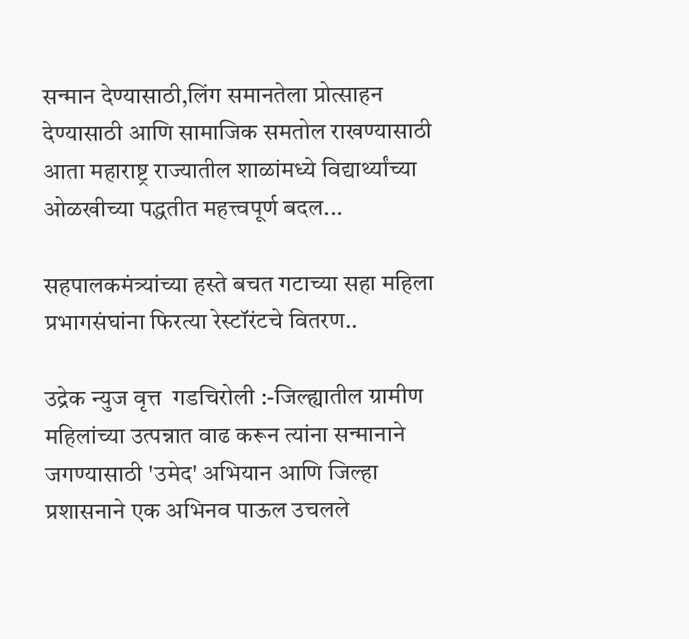सन्मान देण्यासाठी,लिंग समानतेला प्रोत्साहन देण्यासाठी आणि सामाजिक समतोल राखण्यासाठी आता महाराष्ट्र राज्यातील शाळांमध्ये विद्यार्थ्यांच्या ओळखीच्या पद्धतीत महत्त्वपूर्ण बदल...

सहपालकमंत्र्यांच्या हस्ते बचत गटाच्या सहा महिला प्रभागसंघांना फिरत्या रेस्टॉरंटचे वितरण..

उद्रेक न्युज वृत्त  गडचिरोली :-जिल्ह्यातील ग्रामीण महिलांच्या उत्पन्नात वाढ करून त्यांना सन्मानाने जगण्यासाठी 'उमेद' अभियान आणि जिल्हा प्रशासनाने एक अभिनव पाऊल उचलले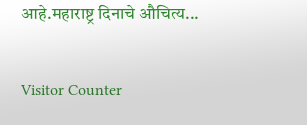आहे.महाराष्ट्र दिनाचे औचित्य...

Visitor Counter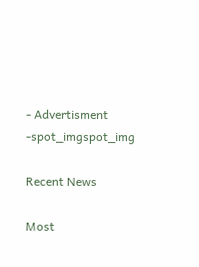- Advertisment -spot_imgspot_img

Recent News

Most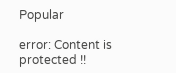Popular

error: Content is protected !!